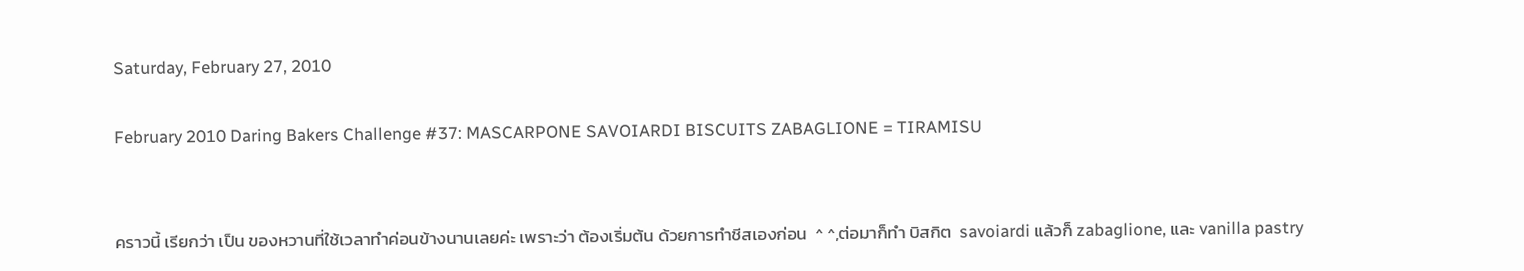Saturday, February 27, 2010

February 2010 Daring Bakers Challenge #37: MASCARPONE SAVOIARDI BISCUITS ZABAGLIONE = TIRAMISU


คราวนี้ เรียกว่า เป็น ของหวานที่ใช้เวลาทำค่อนข้างนานเลยค่ะ เพราะว่า ต้องเริ่มต้น ด้วยการทำชีสเองก่อน  ^ ^,ต่อมาก็ทำ บิสกิต  savoiardi แล้วก็ zabaglione, และ vanilla pastry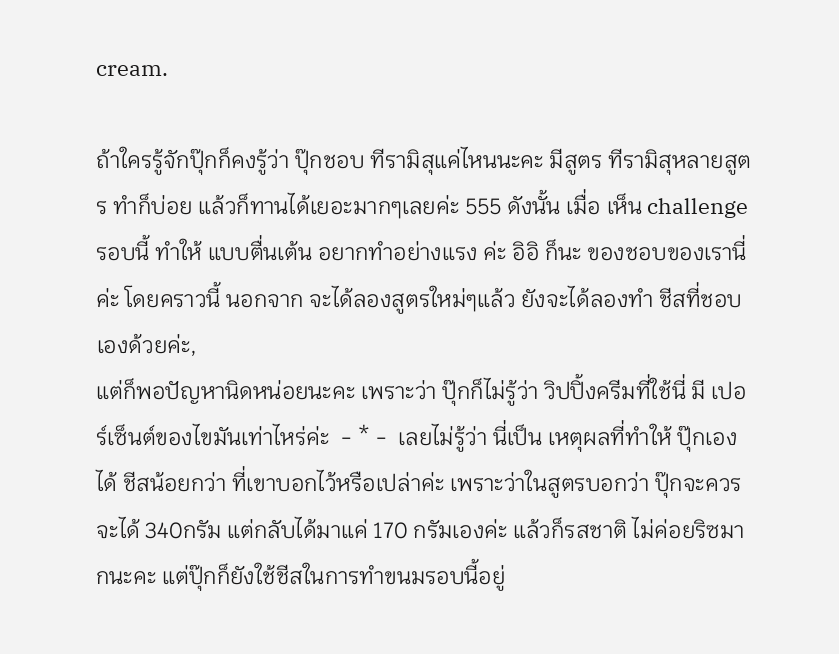cream.

ถ้าใครรู้จักปุ๊กก็คงรู้ว่า ปุ๊กชอบ ทีรามิสุแค่ไหนนะคะ มีสูตร ทีรามิสุหลายสูตร ทำก็บ่อย แล้วก็ทานได้เยอะมากๆเลยค่ะ 555 ดังนั้น เมื่อ เห็น challenge รอบนี้ ทำให้ แบบตื่นเต้น อยากทำอย่างแรง ค่ะ อิอิ ก็นะ ของชอบของเรานี่ค่ะ โดยคราวนี้ นอกจาก จะได้ลองสูตรใหม่ๆแล้ว ยังจะได้ลองทำ ชีสที่ชอบเองด้วยค่ะ,
แต่ก็พอปัญหานิดหน่อยนะคะ เพราะว่า ปุ๊กก็ไม่รู้ว่า วิปปิ้งครีมที่ใช้นี่ มี เปอร์เซ็นต์ของไขมันเท่าไหร่ค่ะ  - * -  เลยไม่รู้ว่า นี่เป็น เหตุผลที่ทำให้ ปุ๊กเองได้ ชีสน้อยกว่า ที่เขาบอกไว้หรือเปล่าค่ะ เพราะว่าในสูตรบอกว่า ปุ๊กจะควรจะได้ 340กรัม แต่กลับได้มาแค่ 170 กรัมเองค่ะ แล้วก็รสชาติ ไม่ค่อยริซมากนะคะ แต่ปุ๊กก็ยังใช้ชีสในการทำขนมรอบนี้อยู่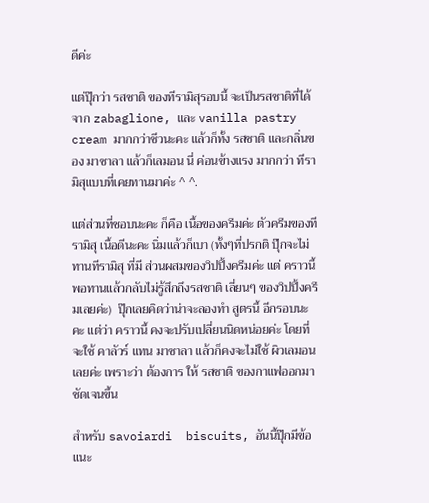ดีค่ะ

แต่ปุ๊กว่า รสชาติ ของทีรามิสุรอบนี้ จะเป็นรสชาติที่ได้จาก zabaglione, และ vanilla pastry cream มากกว่าชีวนะคะ แล้วก็ทั้ง รสชาติ และกลิ่นของ มาซาลา แล้วก็เลมอน นี่ ค่อนข้างแรง มากกว่า ทีรามิสุแบบที่เคยทานมาค่ะ ^ ^.

แต่ส่วนที่ชอบนะคะ ก็คือ เนื้อของครีมค่ะ ตัวครีมของทีรามิสุ เนื้อดีนะคะ นิ่มแล้วก็เบา (ทั้งๆที่ปรกติ ปุ๊กจะไม่ทานทีรามิสุ ที่มี ส่วนผสมของวิปปิ้งครีมค่ะ แต่ คราวนี้ พอทานแล้วกลับไม่รู้สึกถึงรสชาติ เลี่ยนๆ ของวิปปิ้งครีมเลยค่ะ)  ปุ๊กเลยคิดว่าน่าจะลองทำ สูตรนี้ อีกรอบนะคะ แต่ว่า คราวนี้ คงจะปรับเปลี่ยนนิดหน่อยค่ะ โดยที่ จะใช้ คาลัวร์ แทน มาซาลา แล้วก็คงจะไม่ใช้ ผิวเลมอนเลยค่ะ เพราะว่า ต้องการ ให้ รสชาติ ของกาแฟออกมาชัดเจนขึ้น

สำหรับ savoiardi  biscuits, อันนี้ปุ๊กมีข้อแนะ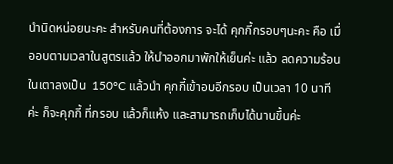นำนิดหน่อยนะคะ สำหรับคนที่ต้องการ จะได้ คุกกี้กรอบๆนะคะ คือ เมื่ออบตามเวลาในสูตรแล้ว ให้นำออกมาพักให้เย็นค่ะ แล้ว ลดความร้อนในเตาลงเป็น  150°C แล้วนำ คุกกี้เข้าอบอีกรอบ เป็นเวลา 10 นาทีค่ะ ก็จะคุกกี้ ที่กรอบ แล้วก็แห้ง และสามารถเก็บได้นานขึ้นค่ะ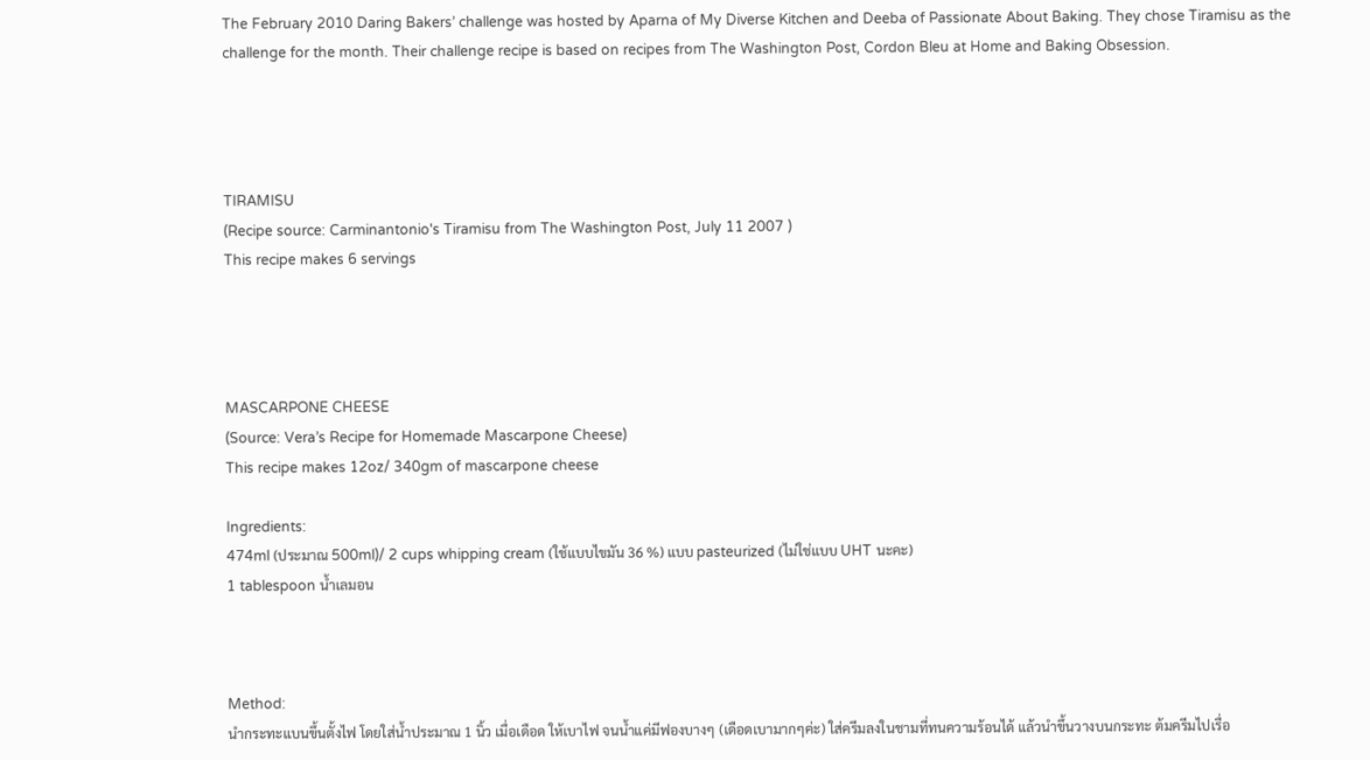The February 2010 Daring Bakers’ challenge was hosted by Aparna of My Diverse Kitchen and Deeba of Passionate About Baking. They chose Tiramisu as the challenge for the month. Their challenge recipe is based on recipes from The Washington Post, Cordon Bleu at Home and Baking Obsession.




TIRAMISU
(Recipe source: Carminantonio's Tiramisu from The Washington Post, July 11 2007 )
This recipe makes 6 servings




MASCARPONE CHEESE
(Source: Vera’s Recipe for Homemade Mascarpone Cheese)
This recipe makes 12oz/ 340gm of mascarpone cheese

Ingredients:
474ml (ประมาณ 500ml)/ 2 cups whipping cream (ใช้แบบไขมัน 36 %) แบบ pasteurized (ไม่ใช่แบบ UHT นะคะ)
1 tablespoon น้ำเลมอน



Method:
นำกระทะแบนขึ้นตั้งไฟ โดยใส่น้ำประมาณ 1 นิ้ว เมื่อเดือด ให้เบาไฟ จนน้ำแค่มีฟองบางๆ (เดือดเบามากๆค่ะ) ใส่ครีมลงในชามที่ทนความร้อนได้ แล้วนำขึ้นวางบนกระทะ ต้มครีมไปเรื่อ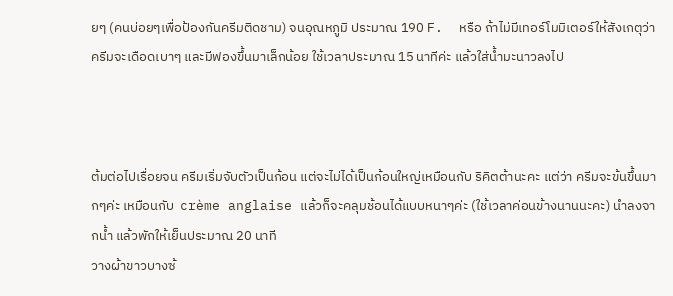ยๆ (คนบ่อยๆเพื่อป้องกันครีมติดชาม) จนอุณหภูมิ ประมาณ 190 F.  หรือ ถ้าไม่มีเทอร์โมมิเตอร์ให้สังเกตุว่า ครีมจะเดือดเบาๆ และมีฟองขึ้นมาเล็กน้อย ใช้เวลาประมาณ 15 นาทีค่ะ แล้วใส่น้ำมะนาวลงไป



ต้มต่อไปเรื่อยจน ครีมเริ่มจับตัวเป็นก้อน แต่จะไม่ได้เป็นก้อนใหญ่เหมือนกับ ริคิตต้านะคะ แต่ว่า ครีมจะข้นขึ้นมากๆค่ะ เหมือนกับ  crème anglaise แล้วก็จะคลุมช้อนได้แบบหนาๆค่ะ (ใช้เวลาค่อนข้างนานนะคะ) นำลงจากน้ำ แล้วพักให้เย็นประมาณ 20 นาที
วางผ้าขาวบางซ้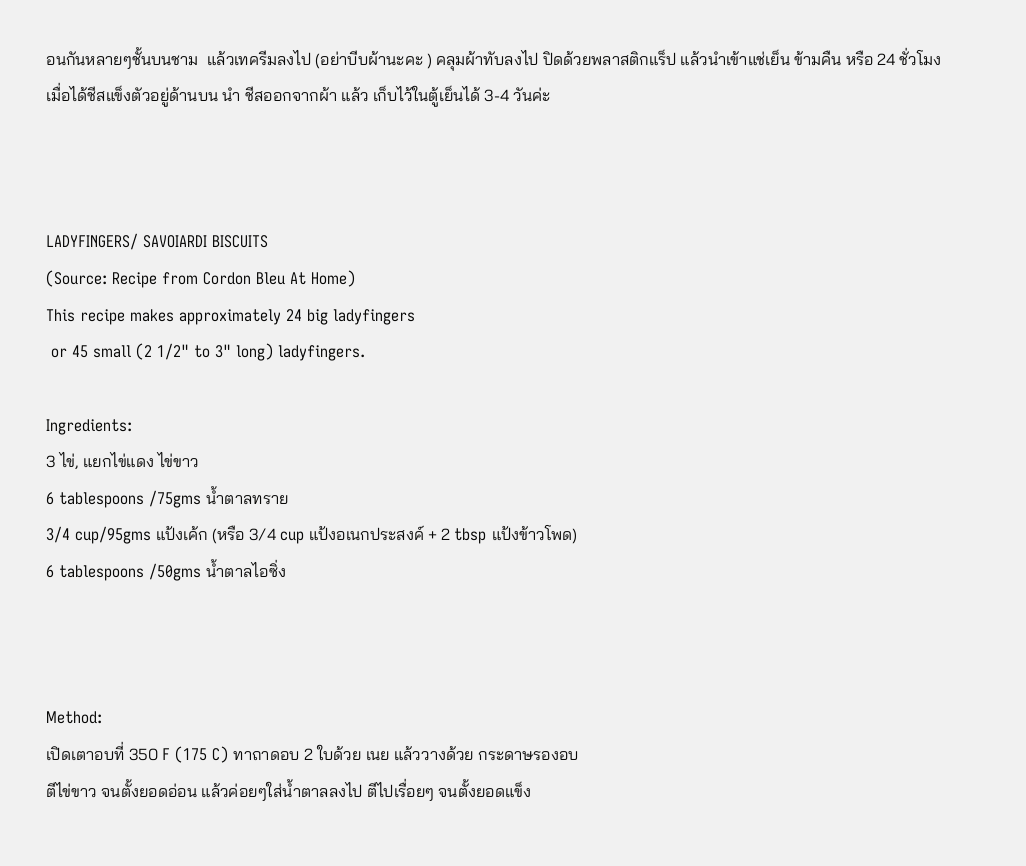อนกันหลายๆชั้นบนชาม  แล้วเทครีมลงไป (อย่าบีบผ้านะคะ ) คลุมผ้าทับลงไป ปิดด้วยพลาสติกแร็ป แล้วนำเข้าแช่เย็น ข้ามคืน หรือ 24 ชั่วโมง
เมื่อได้ชีสแข็งตัวอยู่ด้านบน นำ ชีสออกจากผ้า แล้ว เก็บไว้ในตู้เย็นได้ 3-4 วันค่ะ



LADYFINGERS/ SAVOIARDI BISCUITS
(Source: Recipe from Cordon Bleu At Home)
This recipe makes approximately 24 big ladyfingers
 or 45 small (2 1/2" to 3" long) ladyfingers.

Ingredients:
3 ไข่, แยกไข่แดง ไข่ขาว
6 tablespoons /75gms น้ำตาลทราย
3/4 cup/95gms แป้งเค้ก (หรือ 3/4 cup แป้งอเนกประสงค์ + 2 tbsp แป้งข้าวโพด)
6 tablespoons /50gms น้ำตาลไอซิ่ง



Method:
เปิดเตาอบที่ 350 F (175 C) ทาถาดอบ 2 ใบด้วย เนย แล้ววางด้วย กระดาษรองอบ
ตีไข่ขาว จนตั้งยอดอ่อน แล้วค่อยๆใส่น้ำตาลลงไป ตีไปเรื่อยๆ จนตั้งยอดแข็ง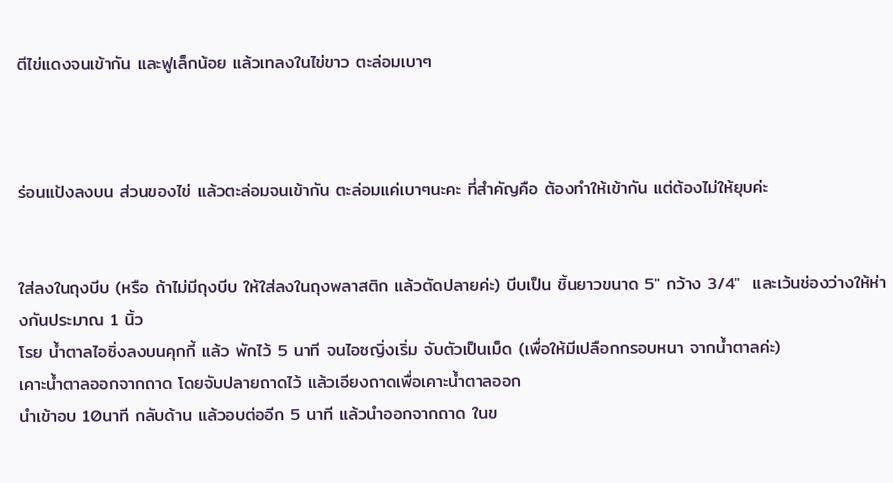ตีไข่แดงจนเข้ากัน และฟูเล็กน้อย แล้วเทลงในไข่ขาว ตะล่อมเบาๆ



ร่อนแป้งลงบน ส่วนของไข่ แล้วตะล่อมจนเข้ากัน ตะล่อมแค่เบาๆนะคะ ที่สำคัญคือ ต้องทำให้เข้ากัน แต่ต้องไม่ให้ยุบค่ะ


ใส่ลงในถุงบีบ (หรือ ถ้าไม่มีถุงบีบ ให้ใส่ลงในถุงพลาสติก แล้วตัดปลายค่ะ) บีบเป็น ชิ้นยาวขนาด 5" กว้าง 3/4"  และเว้นช่องว่างให้ห่างกันประมาณ 1 นิ้ว
โรย น้ำตาลไอซิ่งลงบนคุกกี้ แล้ว พักไว้ 5 นาที จนไอซญิ่งเริ่ม จับตัวเป็นเม็ด (เพื่อให้มีเปลือกกรอบหนา จากน้ำตาลค่ะ)
เคาะน้ำตาลออกจากถาด โดยจับปลายถาดไว้ แล้วเอียงถาดเพื่อเคาะน้ำตาลออก
นำเข้าอบ 10นาที กลับด้าน แล้วอบต่ออีก 5 นาที แล้วนำออกจากถาด ในข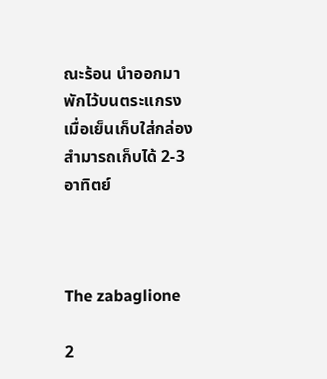ณะร้อน นำออกมาพักไว้บนตระแกรง
เมื่อเย็นเก็บใส่กล่อง สำมารถเก็บได้ 2-3 อาทิตย์



The zabaglione

2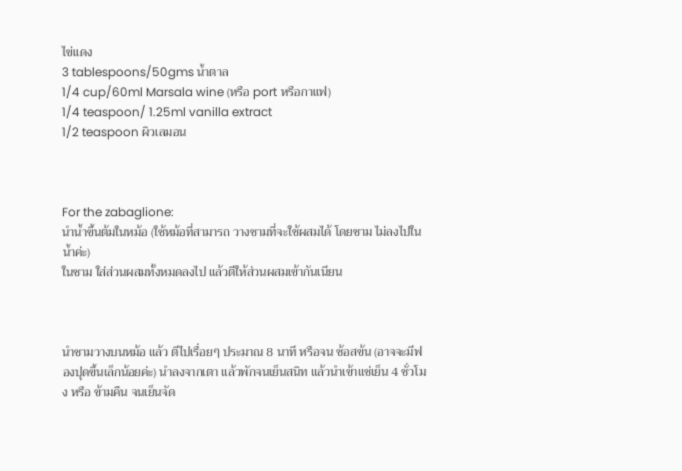ไข่แดง
3 tablespoons/50gms น้ำตาล
1/4 cup/60ml Marsala wine (หรือ port หรือกาแฟ)
1/4 teaspoon/ 1.25ml vanilla extract
1/2 teaspoon ผิวเลมอน



For the zabaglione:
นำน้ำขึ้นต้มในหม้อ (ใช้หม้อที่สามารถ วางชามที่จะใช้ผสมได้ โดยชาม ไม่ลงไปในน้ำค่ะ)
ในชาม ใส่ส่วนผสมทั้งหมดลงไป แล้วตีให้ส่วนผสมเข้ากันเนียน



นำชามวางบนหม้อ แล้ว ตีไปเรื่อยๆ ประมาณ 8 นาที หรือจน ซ้อสข้น (อาจจะมีฟองปุดขึ้นเล็กน้อยค่ะ) นำลงจากเตา แล้วพักจนเย็นสนิท แล้วนำเข้าแช่เย็น 4 ชั่วโมง หรือ ข้ามคืน จนเย็นจัด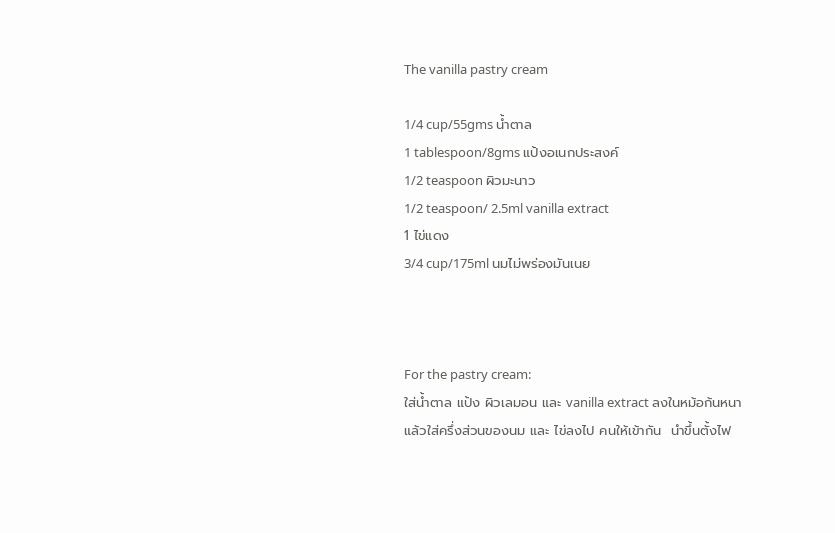The vanilla pastry cream

1/4 cup/55gms น้ำตาล
1 tablespoon/8gms แป้งอเนกประสงค์
1/2 teaspoon ผิวมะนาว
1/2 teaspoon/ 2.5ml vanilla extract
1 ไข่แดง
3/4 cup/175ml นมไม่พร่องมันเนย



For the pastry cream:
ใส่น้ำตาล แป้ง ผิวเลมอน และ vanilla extract ลงในหม้อก้นหนา แล้วใส่ครึ่งส่วนของนม และ ไข่ลงไป คนให้เข้ากัน  นำขึ้นตั้งไฟ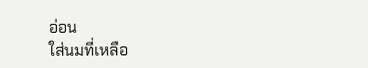อ่อน
ใส่นมที่เหลือ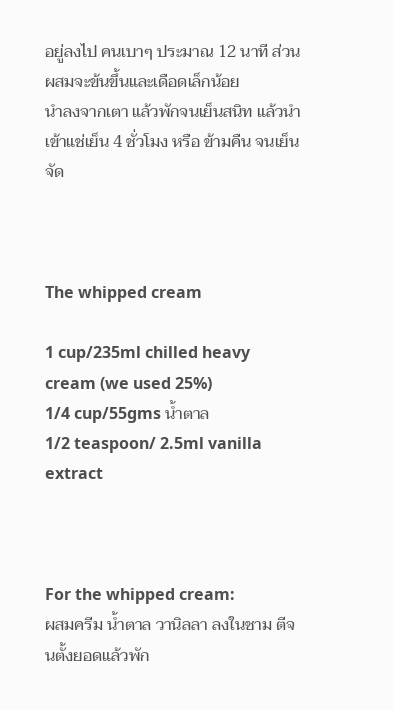อยู่ลงไป คนเบาๆ ประมาณ 12 นาที ส่วนผสมจะข้นขึ้นและเดือดเล็กน้อย
นำลงจากเตา แล้วพักจนเย็นสนิท แล้วนำเข้าแช่เย็น 4 ชั่วโมง หรือ ข้ามคืน จนเย็นจัด



The whipped cream

1 cup/235ml chilled heavy cream (we used 25%)
1/4 cup/55gms น้ำตาล
1/2 teaspoon/ 2.5ml vanilla extract



For the whipped cream:
ผสมครีม น้ำตาล วานิลลา ลงในชาม ตีจนตั้งยอดแล้วพัก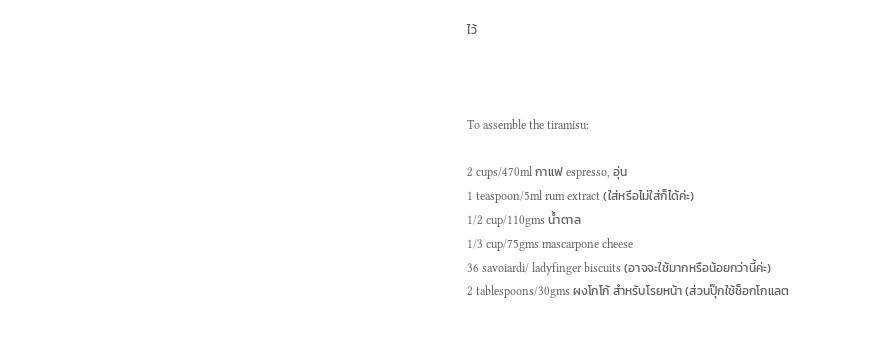ไว้



To assemble the tiramisu:

2 cups/470ml กาแฟ espresso, อุ่น
1 teaspoon/5ml rum extract (ใส่หรือไม่ใส่ก็ได้ค่ะ)
1/2 cup/110gms น้ำตาล
1/3 cup/75gms mascarpone cheese
36 savoiardi/ ladyfinger biscuits (อาจจะใช้มากหรือน้อยกว่านี้ค่ะ)
2 tablespoons/30gms ผงโกโก้ สำหรับโรยหน้า (ส่วนปุ๊กใช้ช็อกโกแลต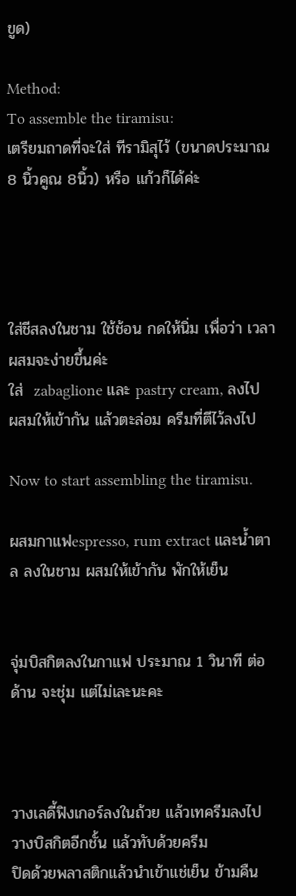ขูด)

Method:
To assemble the tiramisu:
เตรียมถาดที่จะใส่ ทีรามิสุไว้ (ขนาดประมาณ 8 นิ้วคูณ 8นิ้ว) หรือ แก้วก็ได้ค่ะ




ใส่ชีสลงในชาม ใช้ช้อน กดให้นิ่ม เพื่อว่า เวลาผสมจะง่ายขึ้นค่ะ
ใส่  zabaglione และ pastry cream, ลงไป ผสมให้เข้ากัน แล้วตะล่อม ครีมที่ตีไว้ลงไป

Now to start assembling the tiramisu.

ผสมกาแฟespresso, rum extract และน้ำตาล ลงในชาม ผสมให้เข้ากัน พักให้เย็น


จุ่มบิสกิตลงในกาแฟ ประมาณ 1 วินาที ต่อด้าน จะชุ่ม แต่ไม่เละนะคะ



วางเลดี้ฟิงเกอร์ลงในถ้วย แล้วเทครีมลงไป วางบิสกิตอีกชั้น แล้วทับด้วยครีม
ปิดด้วยพลาสติกแล้วนำเข้าแช่เย็น ข้ามคืน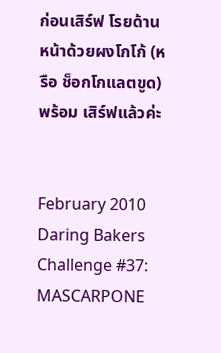ก่อนเสิร์ฟ โรยด้านหน้าด้วยผงโกโก้ (หรือ ช็อกโกแลตขูด) พร้อม เสิร์ฟแล้วค่ะ


February 2010 Daring Bakers Challenge #37:
MASCARPONE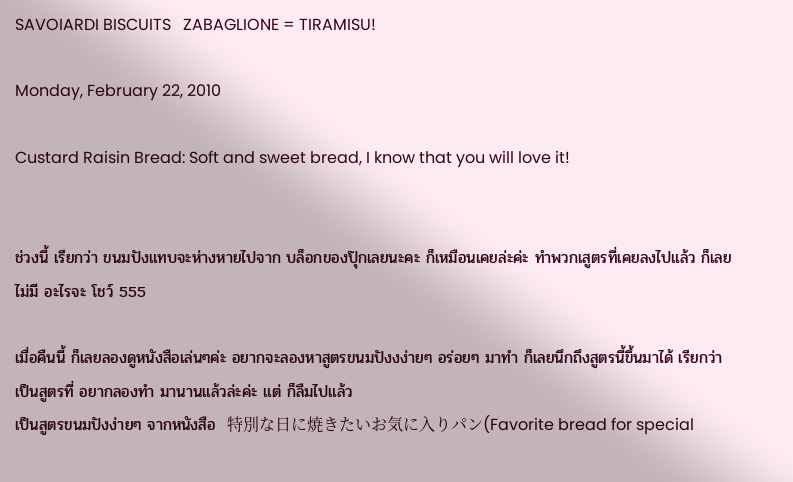SAVOIARDI BISCUITS   ZABAGLIONE = TIRAMISU!

Monday, February 22, 2010

Custard Raisin Bread: Soft and sweet bread, I know that you will love it!


ช่วงนี้ เรียกว่า ขนมปังแทบจะห่างหายไปจาก บล็อกของปุ๊กเลยนะคะ ก็เหมือนเคยล่ะค่ะ ทำพวกเสูตรที่เคยลงไปแล้ว ก็เลยไม่มี อะไรจะ โชว์ 555

เมื่อคืนนี้ ก็เลยลองดูหนังสือเล่นๆค่ะ อยากจะลองหาสูตรขนมปังงง่ายๆ อร่อยๆ มาทำ ก็เลยนึกถึงสูตรนี้ขึ้นมาได้ เรียกว่าเป็นสูตรที่ อยากลองทำ มานานแล้วล่ะค่ะ แต่ ก็ลืมไปแล้ว
เป็นสูตรขนมปังง่ายๆ จากหนังสือ  特別な日に焼きたいお気に入りパン(Favorite bread for special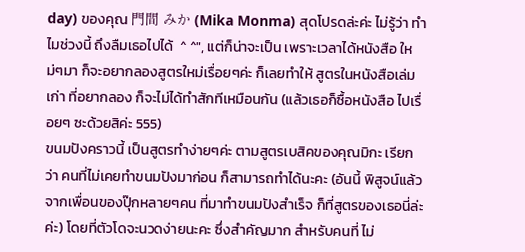day) ของคุณ 門間 みか (Mika Monma) สุดโปรดล่ะค่ะ ไม่รู้ว่า ทำไมช่วงนี้ ถึงลืมเธอไปได้  ^ ^", แต่ก็น่าจะเป็น เพราะเวลาได้หนังสือ ใหม่ๆมา ก็จะอยากลองสูตรใหม่เรื่อยๆค่ะ ก็เลยทำให้ สูตรในหนังสือเล่มเก่า ที่อยากลอง ก็จะไม่ได้ทำสักทีเหมือนกัน (แล้วเธอก็ซื้อหนังสือ ไปเรื่อยๆ ซะด้วยสิค่ะ 555)
ขนมปังคราวนี้ เป็นสูตรทำง่ายๆค่ะ ตามสูตรเบสิคของคุณมิกะ เรียกว่า คนที่ไม่เคยทำขนมปังมาก่อน ก็สามารถทำได้นะคะ (อันนี้ พิสูจน์แล้ว จากเพื่อนของปุ๊กหลายๆคน ที่มาทำขนมปังสำเร็จ ก็ที่สูตรของเธอนี่ล่ะค่ะ) โดยที่ตัวโดจะนวดง่ายนะคะ ซึ่งสำคัญมาก สำหรับคนที่ ไม่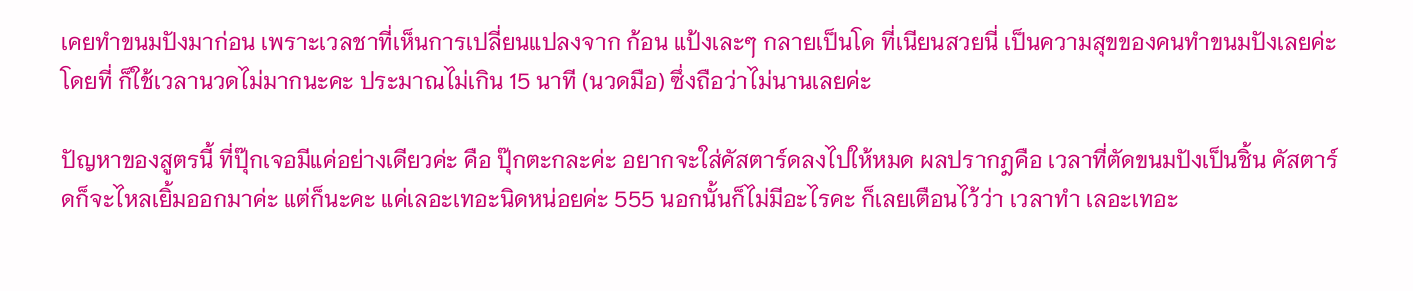เคยทำขนมปังมาก่อน เพราะเวลชาที่เห็นการเปลี่ยนแปลงจาก ก้อน แป้งเละๆ กลายเป็นโด ที่เนียนสวยนี่ เป็นความสุขของคนทำขนมปังเลยค่ะ โดยที่ ก็ใช้เวลานวดไม่มากนะคะ ประมาณไม่เกิน 15 นาที (นวดมือ) ซึ่งถือว่าไม่นานเลยค่ะ

ปัญหาของสูตรนี้ ที่ปุ๊กเจอมีแค่อย่างเดียวค่ะ คือ ปุ๊กตะกละค่ะ อยากจะใส่คัสตาร์ดลงไปให้หมด ผลปรากฎคือ เวลาที่ตัดขนมปังเป็นชิ้น คัสตาร์ดก็จะไหลเยิ้มออกมาค่ะ แต่ก็นะคะ แค่เลอะเทอะนิดหน่อยค่ะ 555 นอกนั้นก็ไม่มีอะไรคะ ก็เลยเตือนไว้ว่า เวลาทำ เลอะเทอะ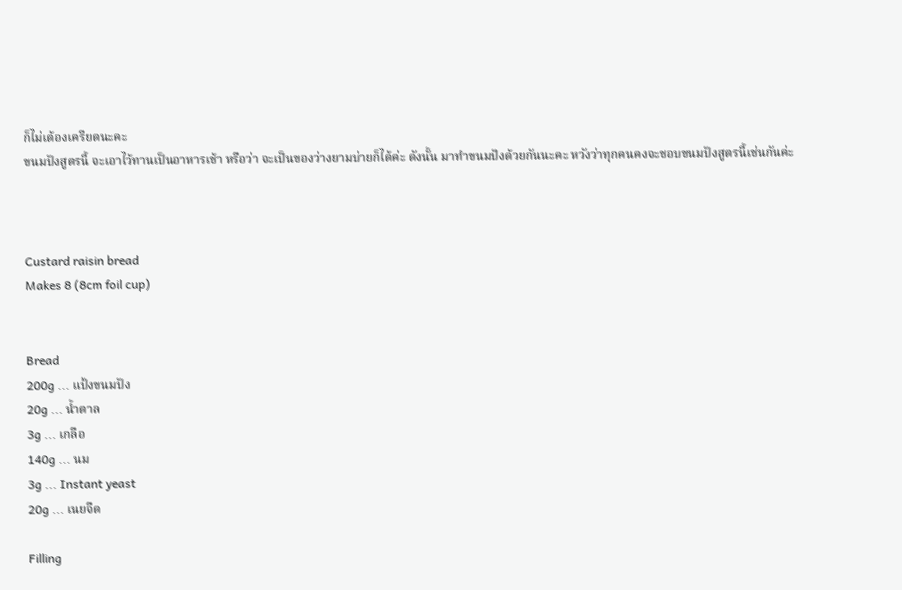ก็ไม่เต้องเครียดนะคะ
ขนมปังสูตรนี้ จะเอาไว้ทานเป็นอาหารเช้า หรือว่า จะเป็นของว่างยามบ่ายก็ได้ค่ะ ดังนั้น มาทำขนมปังด้วยกันนะคะ หวังว่าทุกคนคงจะชอบขนมปังสูตรนี้เช่นกันค่ะ



Custard raisin bread
Makes 8 (8cm foil cup)


Bread
200g ... แป้งขนมปัง
20g ... น้ำตาล
3g ... เกลือ
140g ... นม
3g ... Instant yeast
20g ... เนยจืด

Filling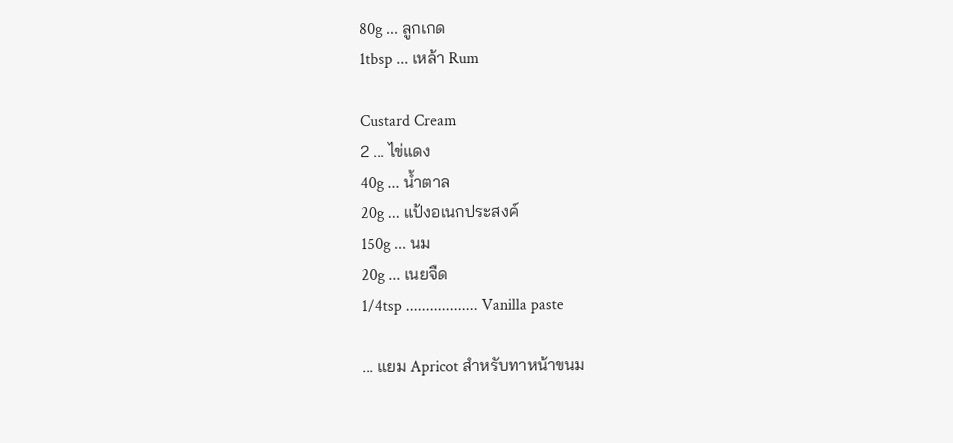80g ... ลูกเกด
1tbsp ... เหล้า Rum

Custard Cream
2 ... ไข่แดง
40g ... น้ำตาล
20g ... แป้งอเนกประสงค์
150g ... นม
20g ... เนยจืด
1/4tsp .................. Vanilla paste

... แยม Apricot สำหรับทาหน้าขนม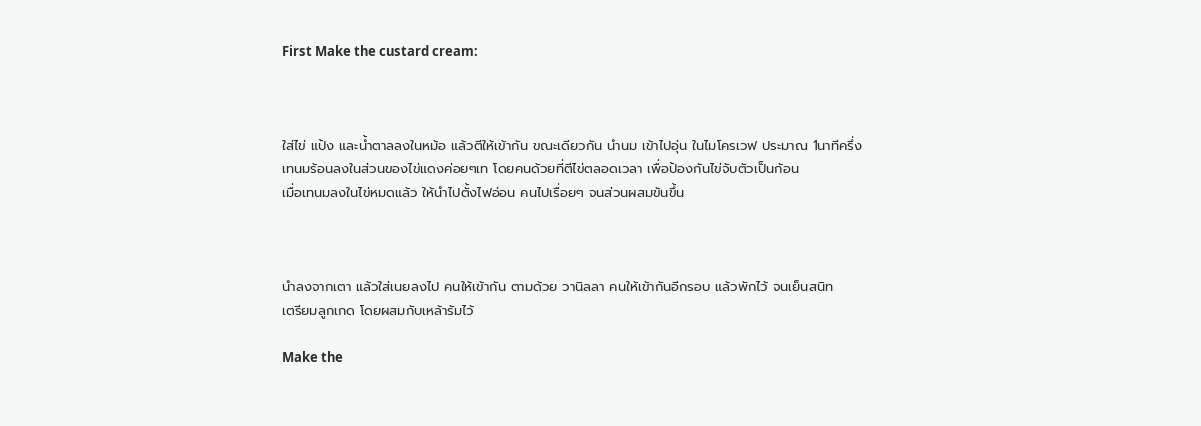First Make the custard cream:



ใส่ไข่ แป้ง และน้ำตาลลงในหม้อ แล้วตีให้เข้ากัน ขณะเดียวกัน นำนม เข้าไปอุ่น ในไมโครเวฟ ประมาณ 1นาทีครึ่ง
เทนมร้อนลงในส่วนของไข่แดงค่อยๆเท โดยคนด้วยที่ตีไข่ตลอดเวลา เพื่อป้องกันไข่จับตัวเป็นก้อน
เมื่อเทนมลงในไข่หมดแล้ว ให้นำไปตั้งไฟอ่อน คนไปเรื่อยๆ จนส่วนผสมข้นขึ้น



นำลงจากเตา แล้วใส่เนยลงไป คนให้เข้ากัน ตามด้วย วานิลลา คนให้เข้ากันอีกรอบ แล้วพักไว้ จนเย็นสนิท
เตรียมลูกเกด โดยผสมกับเหล้ารัมไว้

Make the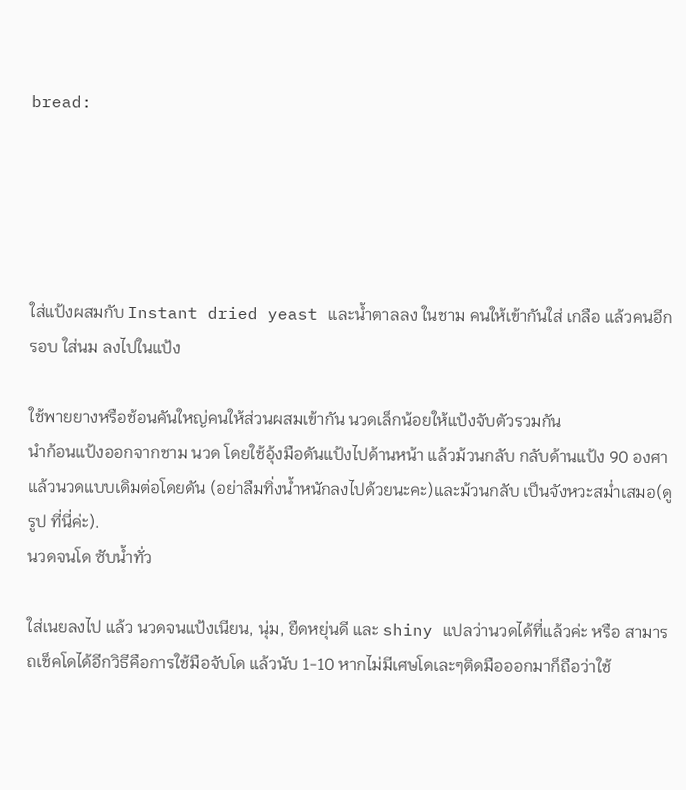bread:





ใส่แป้งผสมกับ Instant dried yeast และน้ำตาลลง ในชาม คนให้เข้ากันใส่ เกลือ แล้วคนอีกรอบ ใส่นม ลงไปในแป้ง

ใช้พายยางหรือช้อนคันใหญ่คนให้ส่วนผสมเข้ากัน นวดเล็กน้อยให้แป้งจับตัวรวมกัน
นำก้อนแป้งออกจากชาม นวด โดยใช้อุ้งมือดันแป้งไปด้านหน้า แล้วม้วนกลับ กลับด้านแป้ง 90 องศา แล้วนวดแบบเดิมต่อโดยดัน (อย่าลืมทิ่งน้ำหนักลงไปด้วยนะคะ)และม้วนกลับ เป็นจังหวะสม่ำเสมอ(ดูรูป ที่นี่ค่ะ).
นวดจนโด ซับน้ำทั่ว

ใส่เนยลงไป แล้ว นวดจนแป้งเนียน, นุ่ม, ยืดหยุ่นดี และ shiny แปลว่านวดได้ที่แล้วค่ะ หรือ สามารถเช็คโดได้อีกวิธีคือการใช้มือจับโด แล้วนับ 1-10 หากไม่มีเศษโดเละๆติดมือออกมาก็ถือว่าใช้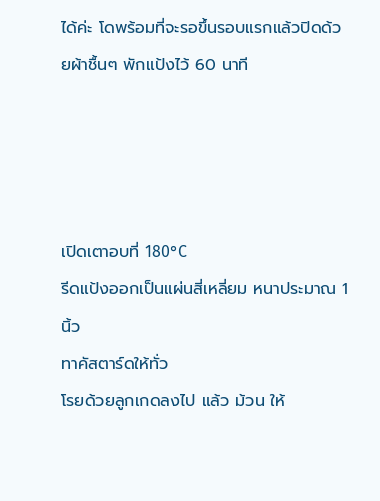ได้ค่ะ โดพร้อมที่จะรอขึ้นรอบแรกแล้วปิดด้วยผ้าชื้นๆ พักแป้งไว้ 60 นาที




เปิดเตาอบที่ 180°C
รีดแป้งออกเป็นแผ่นสี่เหลี่ยม หนาประมาณ 1 นิ้ว
ทาคัสตาร์ดให้ทั่ว
โรยด้วยลูกเกดลงไป แล้ว ม้วน ให้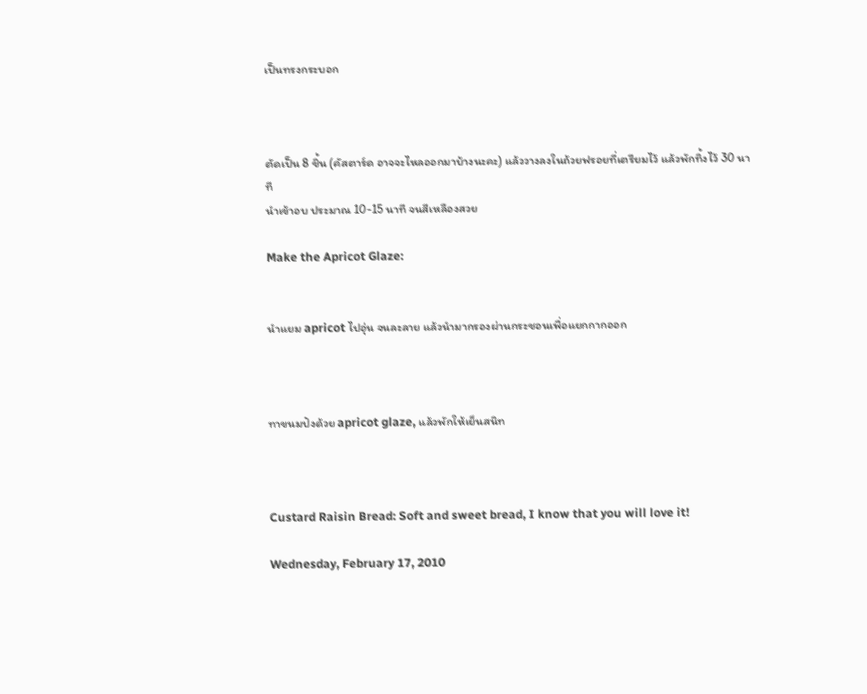เป็นทรงกระบอก



ตัดเป็น 8 ชิ้น (คัสตาร์ด อาจจะไหลออกมาบ้างนะคะ) แล้ววางลงในถ้วยฟรอยที่เตรียมไว้ แล้วพักทิ้งไว้ 30 นาที
นำเข้าอบ ประมาณ 10-15 นาที จนสีเหลืองสวย

Make the Apricot Glaze:


นำแยม apricot ไปอุ่น จนละลาย แล้วนำมากรองผ่านกระชอนเพื่อแยกกากออก



ทาขนมปังด้วย apricot glaze, แล้วพักให้เย็นสนิท



Custard Raisin Bread: Soft and sweet bread, I know that you will love it!

Wednesday, February 17, 2010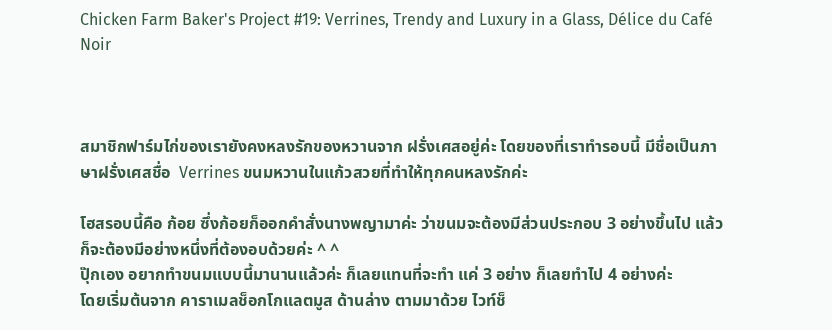Chicken Farm Baker's Project #19: Verrines, Trendy and Luxury in a Glass, Délice du Café Noir



สมาชิกฟาร์มไก่ของเรายังคงหลงรักของหวานจาก ฝรั่งเศสอยู่ค่ะ โดยของที่เราทำรอบนี้ มีชื่อเป็นภาษาฝรั่งเศสชื่อ  Verrines ขนมหวานในแก้วสวยที่ทำให้ทุกคนหลงรักค่ะ

โฮสรอบนี้คือ ก้อย ซึ่งก้อยก็ออกคำสั่งนางพญามาค่ะ ว่าขนมจะต้องมีส่วนประกอบ 3 อย่างขึ้นไป แล้วก็จะต้องมีอย่างหนึ่งที่ต้องอบด้วยค่ะ ^ ^
ปุ๊กเอง อยากทำขนมแบบนี้มานานแล้วค่ะ ก็เลยแทนที่จะทำ แค่ 3 อย่าง ก็เลยทำไป 4 อย่างค่ะ
โดยเริ่มต้นจาก คาราเมลช็อกโกแลตมูส ด้านล่าง ตามมาด้วย ไวท์ช็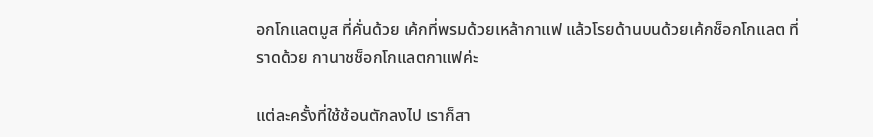อกโกแลตมูส ที่คั่นด้วย เค้กที่พรมด้วยเหล้ากาแฟ แล้วโรยด้านบนด้วยเค้กช็อกโกแลต ที่ราดด้วย กานาชช็อกโกแลตกาแฟค่ะ

แต่ละครั้งที่ใช้ช้อนตักลงไป เราก็สา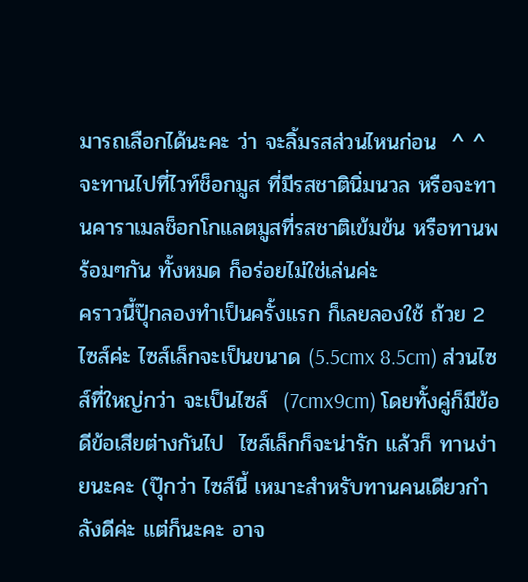มารถเลือกได้นะคะ ว่า จะลิ้มรสส่วนไหนก่อน  ^ ^ จะทานไปที่ไวท์ช็อกมูส ที่มีรสชาตินิ่มนวล หรือจะทานคาราเมลช็อกโกแลตมูสที่รสชาติเข้มข้น หรือทานพร้อมๆกัน ทั้งหมด ก็อร่อยไม่ใช่เล่นค่ะ
คราวนี้ปุ๊กลองทำเป็นครั้งแรก ก็เลยลองใช้ ถ้วย 2 ไซส์ค่ะ ไซส์เล็กจะเป็นขนาด (5.5cmx 8.5cm) ส่วนไซส์ที่ใหญ่กว่า จะเป็นไซส์  (7cmx9cm) โดยทั้งคู่ก็มีข้อดีข้อเสียต่างกันไป  ไซส์เล็กก็จะน่ารัก แล้วก็ ทานง่ายนะคะ (ปุ๊กว่า ไซส์นี้ เหมาะสำหรับทานคนเดียวกำลังดีค่ะ แต่ก็นะคะ อาจ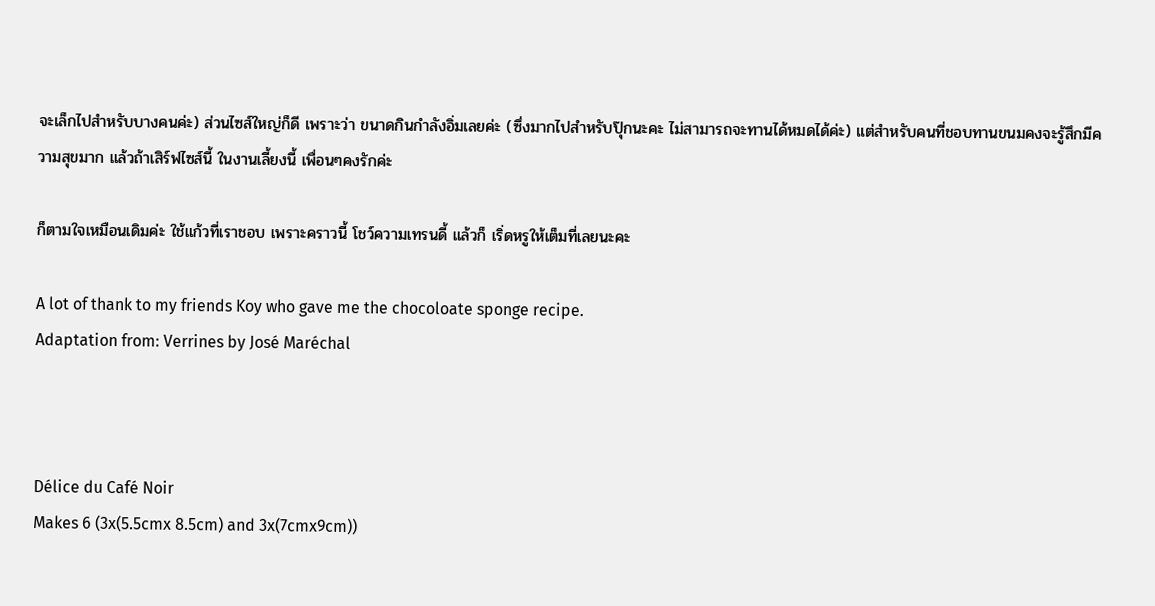จะเล็กไปสำหรับบางคนค่ะ) ส่วนไซส์ใหญ่ก็ดี เพราะว่า ขนาดกินกำลังอิ่มเลยค่ะ (ซึ่งมากไปสำหรับปุ๊กนะคะ ไม่สามารถจะทานได้หมดได้ค่ะ) แต่สำหรับคนที่ชอบทานขนมคงจะรู้สึกมีความสุขมาก แล้วถ้าเสิร์ฟไซส์นี้ ในงานเลี้ยงนี้ เพื่อนๆคงรักค่ะ

ก็ตามใจเหมือนเดิมค่ะ ใช้แก้วที่เราชอบ เพราะคราวนี้ โชว์ความเทรนดี้ แล้วก็ เริ่ดหรูให้เต็มที่เลยนะคะ

A lot of thank to my friends Koy who gave me the chocoloate sponge recipe.
Adaptation from: Verrines by José Maréchal



Délice du Café Noir
Makes 6 (3x(5.5cmx 8.5cm) and 3x(7cmx9cm))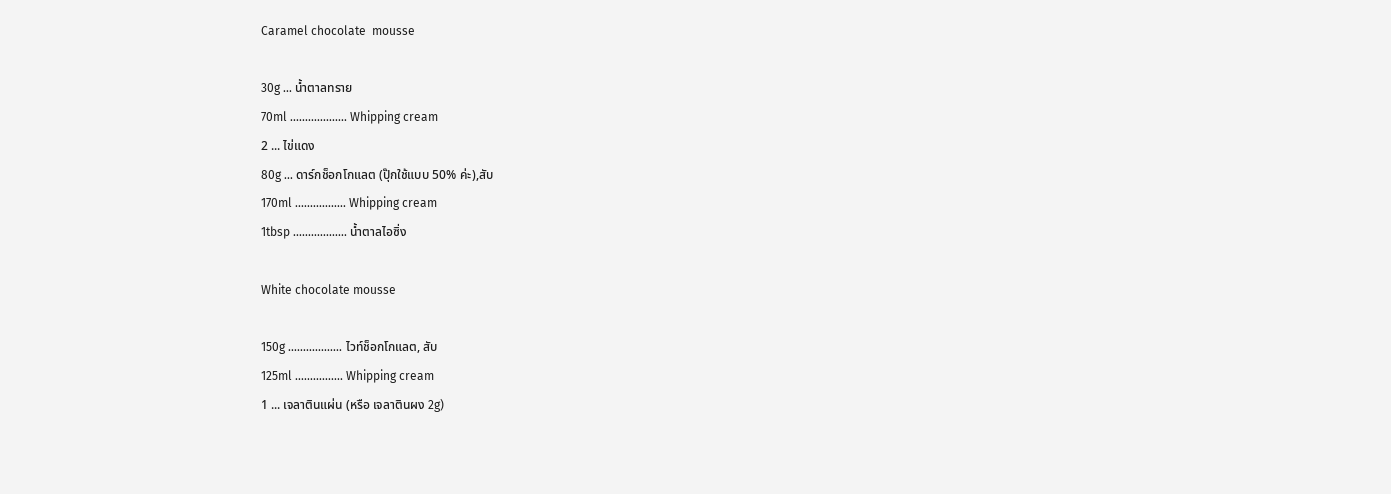Caramel chocolate  mousse

30g ... น้ำตาลทราย
70ml ................... Whipping cream
2 ... ไข่แดง
80g ... ดาร์กช็อกโกแลต (ปุ๊กใช้แบบ 50% ค่ะ),สับ
170ml ................. Whipping cream
1tbsp .................. น้ำตาลไอซิ่ง

White chocolate mousse

150g .................. ไวท์ช็อกโกแลต, สับ
125ml ................ Whipping cream
1 ... เจลาตินแผ่น (หรือ เจลาตินผง 2g)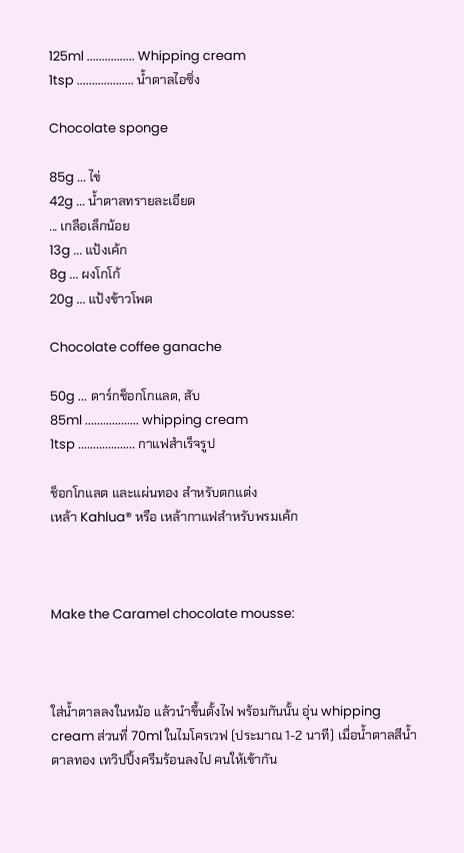125ml ................ Whipping cream
1tsp ................... น้ำตาลไอซิ่ง

Chocolate sponge

85g ... ไข่
42g ... น้ำตาลทรายละเอียด
... เกลือเล็กน้อย
13g ... แป้งเค้ก
8g ... ผงโกโก้
20g ... แป้งข้าวโพด

Chocolate coffee ganache

50g ... ดาร์กช็อกโกแลต, สับ
85ml .................. whipping cream
1tsp ................... กาแฟสำเร็จรูป

ช็อกโกแลต และแผ่นทอง สำหรับตกแต่ง
เหล้า Kahlua® หรือ เหล้ากาแฟสำหรับพรมเค้ก



Make the Caramel chocolate mousse:



ใส่น้ำตาลลงในหม้อ แล้วนำขึ้นตั้งไฟ พร้อมกันนั้น อุ่น whipping cream ส่วนที่ 70ml ในไมโครเวฟ (ประมาณ 1-2 นาที) เมื่อน้ำตาลสีน้ำตาลทอง เทวิปปิ้งครีมร้อนลงไป คนให้เข้ากัน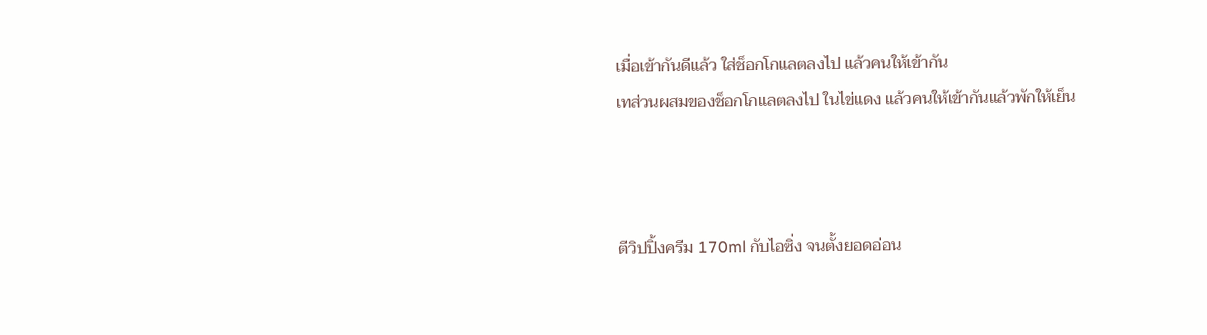เมื่อเข้ากันดีแล้ว ใส่ช็อกโกแลตลงไป แล้วคนให้เข้ากัน
เทส่วนผสมของช็อกโกแลตลงไป ในไข่แดง แล้วคนให้เข้ากันแล้วพักให้เย็น



ตีวิปปิ้งครีม 170ml กับไอซิ่ง จนตั้งยอดอ่อน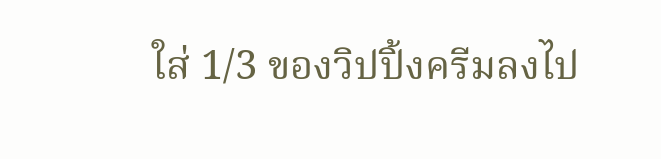ใส่ 1/3 ของวิปปิ้งครีมลงไป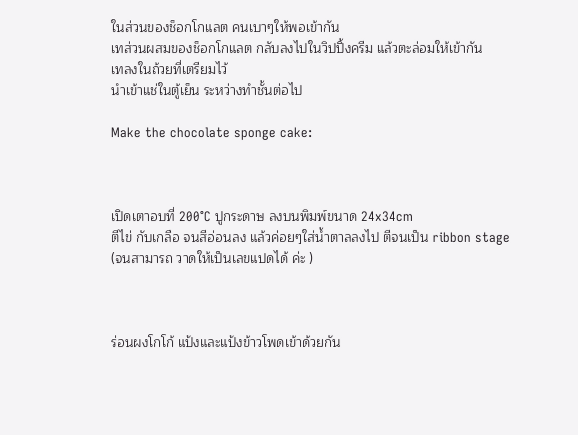ในส่วนของช็อกโกแลต คนเบาๆให้พอเข้ากัน
เทส่วนผสมของช็อกโกแลต กลับลงไปในวิปปิ้งครีม แล้วตะล่อมให้เข้ากัน
เทลงในถ้วยที่เตรียมไว้
นำเข้าแช่ในตู้เย็น ระหว่างทำชั้นต่อไป

Make the chocolate sponge cake:



เปิดเตาอบที่ 200°C ปูกระดาษ ลงบนพิมพ์ขนาด 24x34cm
ตีไข่ กับเกลือ จนสีอ่อนลง แล้วค่อยๆใส่น้ำตาลลงไป ตีจนเป็น ribbon stage
(จนสามารถ วาดให้เป็นเลขแปดได้ ค่ะ )



ร่อนผงโกโก้ แป้งและแป้งข้าวโพดเข้าด้วยกัน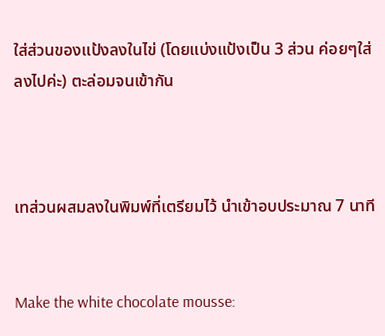ใส่ส่วนของแป้งลงในไข่ (โดยแบ่งแป้งเป็น 3 ส่วน ค่อยๆใส่ลงไปค่ะ) ตะล่อมจนเข้ากัน



เทส่วนผสมลงในพิมพ์ที่เตรียมไว้ นำเข้าอบประมาณ 7 นาที


Make the white chocolate mousse: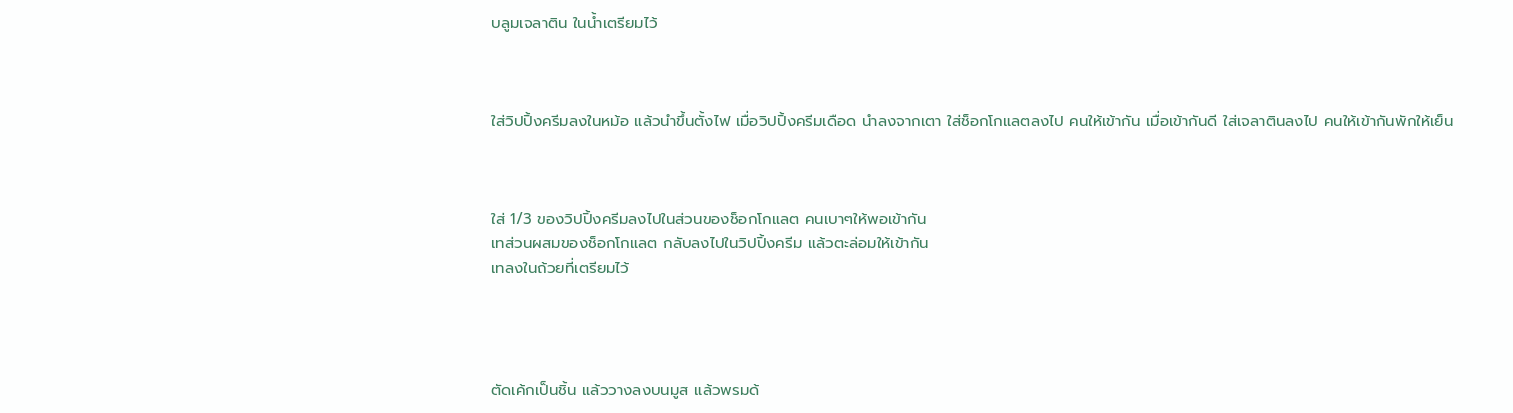บลูมเจลาติน ในน้ำเตรียมไว้



ใส่วิปปิ้งครีมลงในหม้อ แล้วนำขึ้นตั้งไฟ เมื่อวิปปิ้งครีมเดือด นำลงจากเตา ใส่ช็อกโกแลตลงไป คนให้เข้ากัน เมื่อเข้ากันดี ใส่เจลาตินลงไป คนให้เข้ากันพักให้เย็น



ใส่ 1/3 ของวิปปิ้งครีมลงไปในส่วนของช็อกโกแลต คนเบาๆให้พอเข้ากัน
เทส่วนผสมของช็อกโกแลต กลับลงไปในวิปปิ้งครีม แล้วตะล่อมให้เข้ากัน
เทลงในถ้วยที่เตรียมไว้




ตัดเค้กเป็นชิ้น แล้ววางลงบนมูส แล้วพรมด้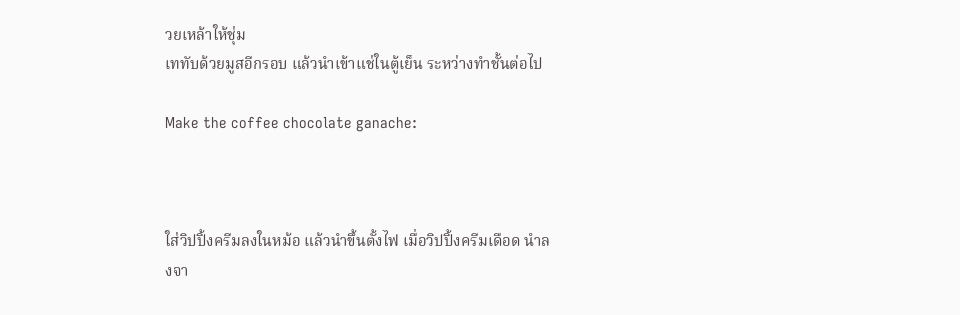วยเหล้าให้ชุ่ม
เททับด้วยมูสอีกรอบ แล้วนำเข้าแช่ในตู้เย็น ระหว่างทำชั้นต่อไป

Make the coffee chocolate ganache:



ใส่วิปปิ้งครีมลงในหม้อ แล้วนำขึ้นตั้งไฟ เมื่อวิปปิ้งครีมเดือด นำลงจา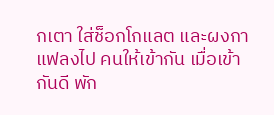กเตา ใส่ช็อกโกแลต และผงกาแฟลงไป คนให้เข้ากัน เมื่อเข้ากันดี พัก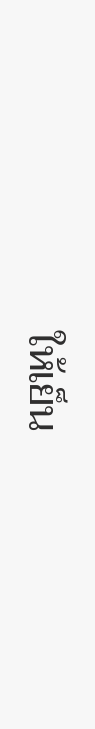ให้เย็น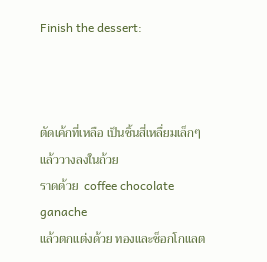Finish the dessert:



ตัดเค้กที่เหลือ เป็นชิ้นสี่เหลื่ยมเล็กๆ แล้ววางลงในถ้วย
ราดด้วย  coffee chocolate ganache
แล้วตกแต่งด้วย ทองและช็อกโกแลต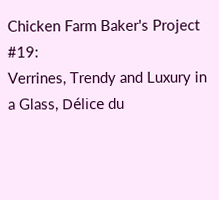Chicken Farm Baker's Project #19:
Verrines, Trendy and Luxury in a Glass, Délice du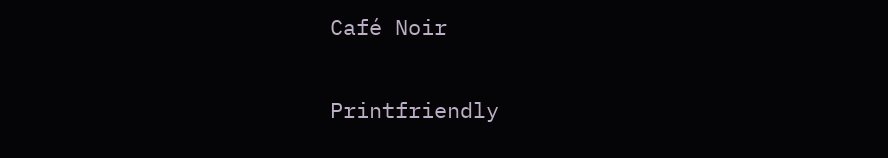Café Noir

Printfriendly